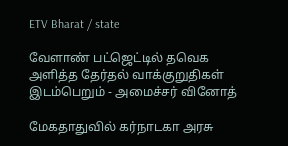ETV Bharat / state

வேளாண் பட்ஜெட்டில் தவெக அளித்த தேர்தல் வாக்குறுதிகள் இடம்பெறும் - அமைச்சர் வினோத்

மேகதாதுவில் கர்நாடகா அரசு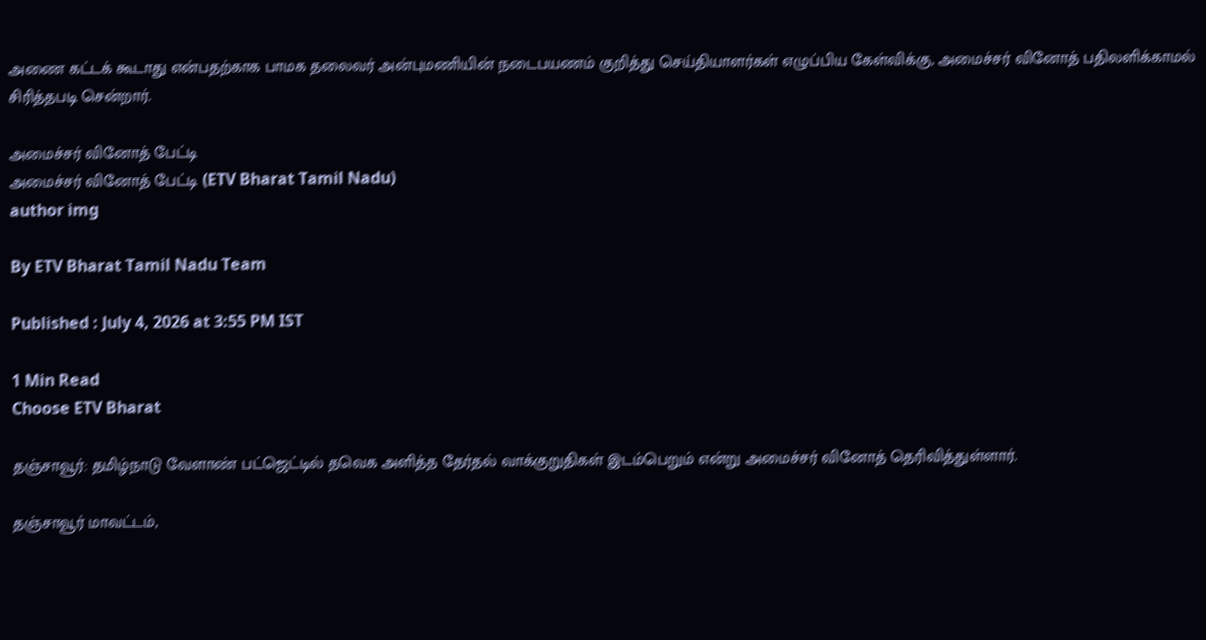அணை கட்டக் கூடாது என்பதற்காக பாமக தலைவர் அன்புமணியின் நடைபயணம் குறித்து செய்தியாளர்கள் எழுப்பிய கேள்விக்கு, அமைச்சர் வினோத் பதிலளிக்காமல் சிரித்தபடி சென்றார்.

அமைச்சர் வினோத் பேட்டி
அமைச்சர் வினோத் பேட்டி (ETV Bharat Tamil Nadu)
author img

By ETV Bharat Tamil Nadu Team

Published : July 4, 2026 at 3:55 PM IST

1 Min Read
Choose ETV Bharat

தஞ்சாவூர்: தமிழ்நாடு வேளாண் பட்ஜெட்டில் தவெக அளித்த தேர்தல் வாக்குறுதிகள் இடம்பெறும் என்று அமைச்சர் வினோத் தெரிவித்துள்ளார்.

தஞ்சாவூர் மாவட்டம்,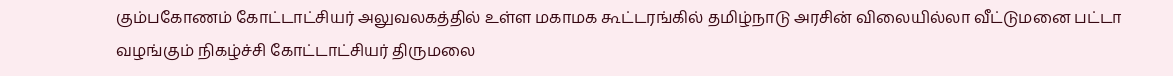கும்பகோணம் கோட்டாட்சியர் அலுவலகத்தில் உள்ள மகாமக கூட்டரங்கில் தமிழ்நாடு அரசின் விலையில்லா வீட்டுமனை பட்டா வழங்கும் நிகழ்ச்சி கோட்டாட்சியர் திருமலை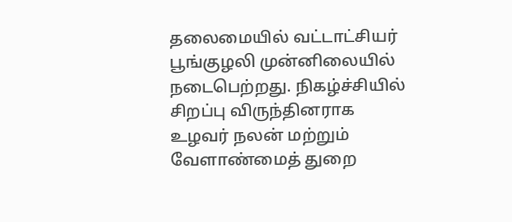தலைமையில் வட்டாட்சியர் பூங்குழலி முன்னிலையில் நடைபெற்றது. நிகழ்ச்சியில் சிறப்பு விருந்தினராக உழவர் நலன் மற்றும் வேளாண்மைத் துறை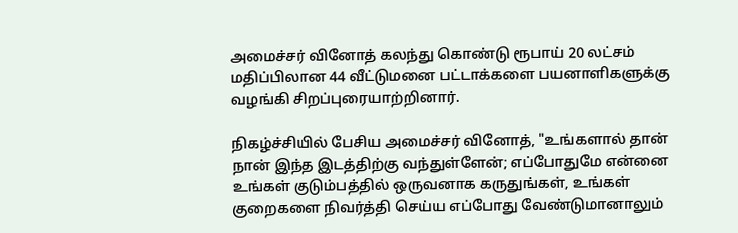அமைச்சர் வினோத் கலந்து கொண்டு ரூபாய் 20 லட்சம் மதிப்பிலான 44 வீட்டுமனை பட்டாக்களை பயனாளிகளுக்கு வழங்கி சிறப்புரையாற்றினார்.

நிகழ்ச்சியில் பேசிய அமைச்சர் வினோத், "உங்களால் தான் நான் இந்த இடத்திற்கு வந்துள்ளேன்; எப்போதுமே என்னை உங்கள் குடும்பத்தில் ஒருவனாக கருதுங்கள், உங்கள் குறைகளை நிவர்த்தி செய்ய எப்போது வேண்டுமானாலும்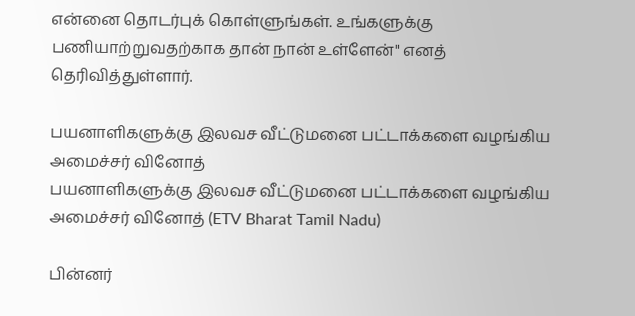என்னை தொடர்புக் கொள்ளுங்கள். உங்களுக்கு பணியாற்றுவதற்காக தான் நான் உள்ளேன்" எனத் தெரிவித்துள்ளார்.

பயனாளிகளுக்கு இலவச வீட்டுமனை பட்டாக்களை வழங்கிய அமைச்சர் வினோத்
பயனாளிகளுக்கு இலவச வீட்டுமனை பட்டாக்களை வழங்கிய அமைச்சர் வினோத் (ETV Bharat Tamil Nadu)

பின்னர்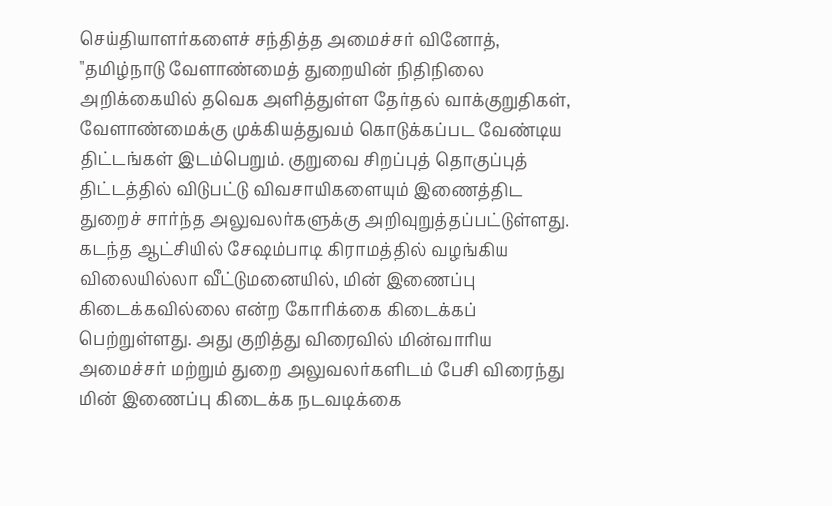செய்தியாளர்களைச் சந்தித்த அமைச்சர் வினோத், "தமிழ்நாடு வேளாண்மைத் துறையின் நிதிநிலை அறிக்கையில் தவெக அளித்துள்ள தேர்தல் வாக்குறுதிகள், வேளாண்மைக்கு முக்கியத்துவம் கொடுக்கப்பட வேண்டிய திட்டங்கள் இடம்பெறும். குறுவை சிறப்புத் தொகுப்புத் திட்டத்தில் விடுபட்டு விவசாயிகளையும் இணைத்திட துறைச் சார்ந்த அலுவலர்களுக்கு அறிவுறுத்தப்பட்டுள்ளது. கடந்த ஆட்சியில் சேஷம்பாடி கிராமத்தில் வழங்கிய விலையில்லா வீட்டுமனையில், மின் இணைப்பு கிடைக்கவில்லை என்ற கோரிக்கை கிடைக்கப் பெற்றுள்ளது. அது குறித்து விரைவில் மின்வாரிய அமைச்சர் மற்றும் துறை அலுவலர்களிடம் பேசி விரைந்து மின் இணைப்பு கிடைக்க நடவடிக்கை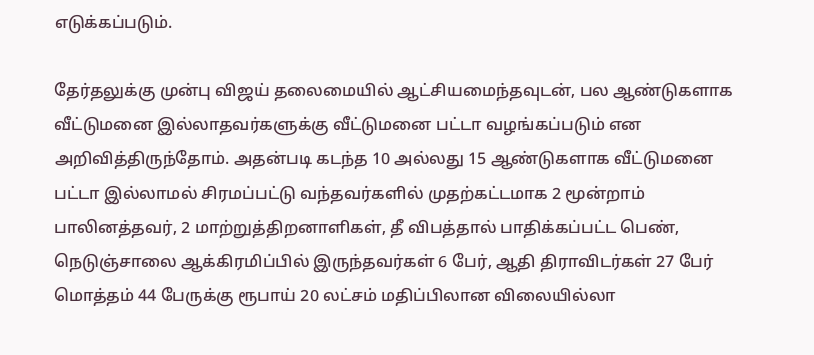எடுக்கப்படும்.

தேர்தலுக்கு முன்பு விஜய் தலைமையில் ஆட்சியமைந்தவுடன், பல ஆண்டுகளாக வீட்டுமனை இல்லாதவர்களுக்கு வீட்டுமனை பட்டா வழங்கப்படும் என அறிவித்திருந்தோம். அதன்படி கடந்த 10 அல்லது 15 ஆண்டுகளாக வீட்டுமனை பட்டா இல்லாமல் சிரமப்பட்டு வந்தவர்களில் முதற்கட்டமாக 2 மூன்றாம் பாலினத்தவர், 2 மாற்றுத்திறனாளிகள், தீ விபத்தால் பாதிக்கப்பட்ட பெண், நெடுஞ்சாலை ஆக்கிரமிப்பில் இருந்தவர்கள் 6 பேர், ஆதி திராவிடர்கள் 27 பேர் மொத்தம் 44 பேருக்கு ரூபாய் 20 லட்சம் மதிப்பிலான விலையில்லா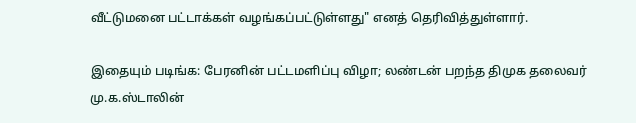வீட்டுமனை பட்டாக்கள் வழங்கப்பட்டுள்ளது" எனத் தெரிவித்துள்ளார்.

இதையும் படிங்க: பேரனின் பட்டமளிப்பு விழா; லண்டன் பறந்த திமுக தலைவர் மு.க.ஸ்டாலின்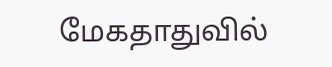மேகதாதுவில்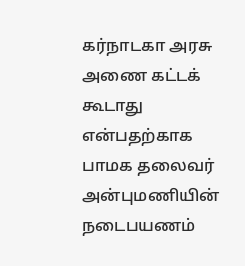கர்நாடகா அரசு அணை கட்டக் கூடாது என்பதற்காக பாமக தலைவர் அன்புமணியின் நடைபயணம்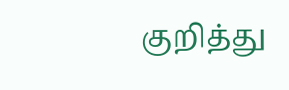குறித்து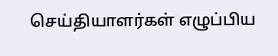செய்தியாளர்கள் எழுப்பிய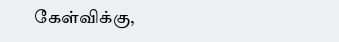கேள்விக்கு,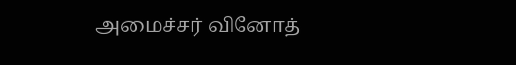அமைச்சர் வினோத்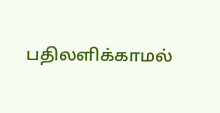பதிலளிக்காமல்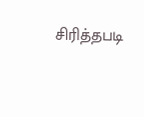சிரித்தபடி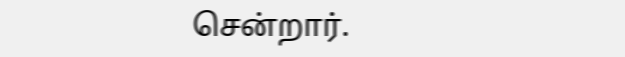சென்றார்.